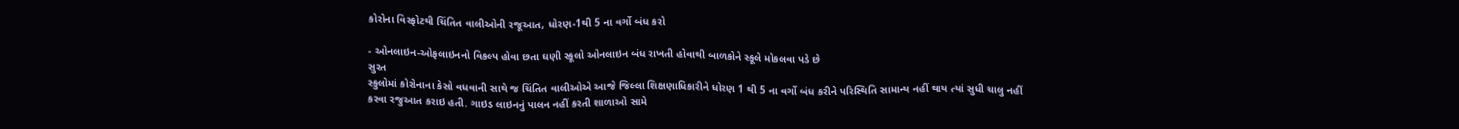કોરોના વિસ્ફોટથી ચિંતિત વાલીઓની રજૂઆત, ધોરણ-1થી 5 ના વર્ગો બંધ કરો

- ઓનલાઇન-ઓફલાઇનનો વિકલ્પ હોવા છતા ઘણી સ્કૂલો ઓનલાઇન બંધ રાખતી હોવાથી બાળકોને સ્કૂલે મોકલવા પડે છે
સુરત
સ્કુલોમાં કોરોનાના કેસો વધવાની સાથે જ ચિંતિત વાલીઓએ આજે જિલ્લા શિક્ષણાધિકારીને ધોરણ 1 થી 5 ના વર્ગો બંધ કરીને પરિસ્થિતિ સામાન્ય નહીં થાય ત્યાં સુધી ચાલુ નહીં કરવા રજુઆત કરાઇ હતી. ગાઇડ લાઇનનું પાલન નહીં કરતી શાળાઓ સામે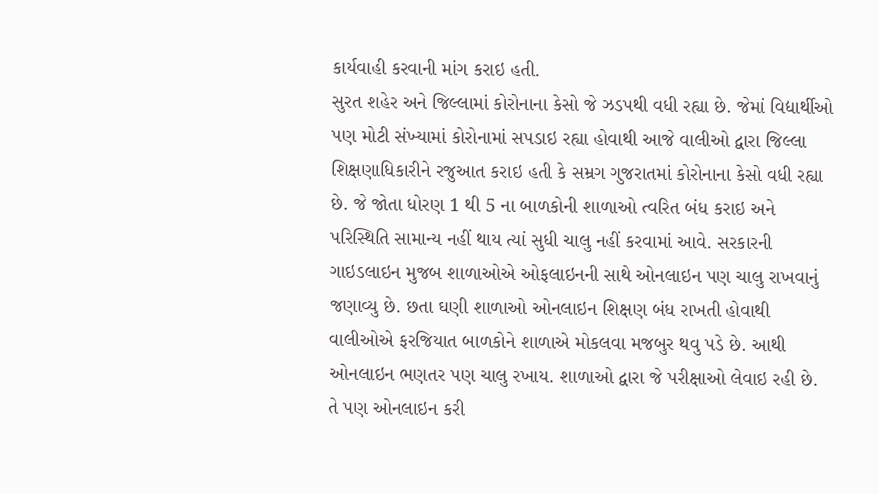કાર્યવાહી કરવાની માંગ કરાઇ હતી.
સુરત શહેર અને જિલ્લામાં કોરોનાના કેસો જે ઝડપથી વધી રહ્યા છે. જેમાં વિદ્યાર્થીઓ પણ મોટી સંખ્યામાં કોરોનામાં સપડાઇ રહ્યા હોવાથી આજે વાલીઓ દ્વારા જિલ્લા શિક્ષણાધિકારીને રજુઆત કરાઇ હતી કે સમ્રગ ગુજરાતમાં કોરોનાના કેસો વધી રહ્યા છે. જે જોતા ધોરણ 1 થી 5 ના બાળકોની શાળાઓ ત્વરિત બંધ કરાઇ અને પરિસ્થિતિ સામાન્ય નહીં થાય ત્યાં સુધી ચાલુ નહીં કરવામાં આવે. સરકારની ગાઇડલાઇન મુજબ શાળાઓએ ઓફલાઇનની સાથે ઓનલાઇન પણ ચાલુ રાખવાનું જણાવ્યુ છે. છતા ઘણી શાળાઓ ઓનલાઇન શિક્ષણ બંધ રાખતી હોવાથી વાલીઓએ ફરજિયાત બાળકોને શાળાએ મોકલવા મજબુર થવુ પડે છે. આથી ઓનલાઇન ભણતર પણ ચાલુ રખાય. શાળાઓ દ્વારા જે પરીક્ષાઓ લેવાઇ રહી છે. તે પણ ઓનલાઇન કરી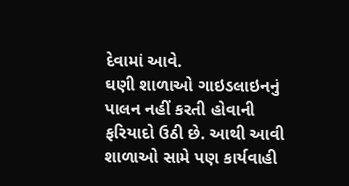દેવામાં આવે.
ઘણી શાળાઓ ગાઇડલાઇનનું પાલન નહીં કરતી હોવાની ફરિયાદો ઉઠી છે. આથી આવી શાળાઓ સામે પણ કાર્યવાહી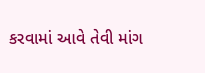કરવામાં આવે તેવી માંગ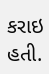કરાઇ હતી.